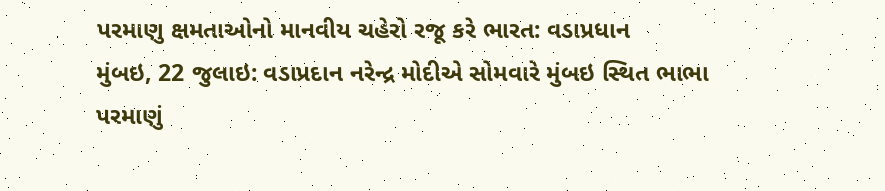પરમાણુ ક્ષમતાઓનો માનવીય ચહેરો રજૂ કરે ભારત: વડાપ્રધાન
મુંબઇ, 22 જુલાઇ: વડાપ્રદાન નરેન્દ્ર મોદીએ સોમવારે મુંબઇ સ્થિત ભાભા પરમાણું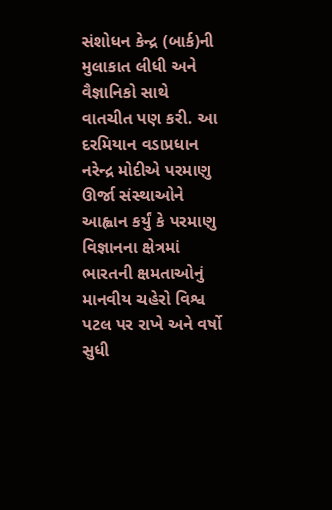સંશોધન કેન્દ્ર (બાર્ક)ની મુલાકાત લીધી અને વૈજ્ઞાનિકો સાથે વાતચીત પણ કરી. આ દરમિયાન વડાપ્રધાન નરેન્દ્ર મોદીએ પરમાણુ ઊર્જા સંસ્થાઓને આહ્વાન કર્યું કે પરમાણુ વિજ્ઞાનના ક્ષેત્રમાં ભારતની ક્ષમતાઓનું માનવીય ચહેરો વિશ્વ પટલ પર રાખે અને વર્ષો સુધી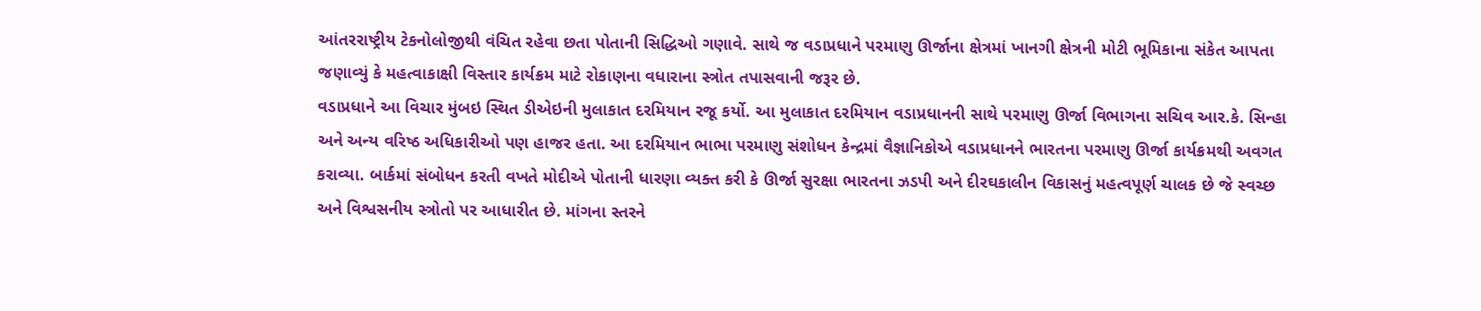આંતરરાષ્ટ્રીય ટેકનોલોજીથી વંચિત રહેવા છતા પોતાની સિદ્ધિઓ ગણાવે. સાથે જ વડાપ્રધાને પરમાણુ ઊર્જાના ક્ષેત્રમાં ખાનગી ક્ષેત્રની મોટી ભૂમિકાના સંકેત આપતા જણાવ્યું કે મહત્વાકાક્ષી વિસ્તાર કાર્યક્રમ માટે રોકાણના વધારાના સ્ત્રોત તપાસવાની જરૂર છે.
વડાપ્રધાને આ વિચાર મુંબઇ સ્થિત ડીએઇની મુલાકાત દરમિયાન રજૂ કર્યો. આ મુલાકાત દરમિયાન વડાપ્રધાનની સાથે પરમાણુ ઊર્જા વિભાગના સચિવ આર.કે. સિન્હા અને અન્ય વરિષ્ઠ અધિકારીઓ પણ હાજર હતા. આ દરમિયાન ભાભા પરમાણુ સંશોધન કેન્દ્રમાં વૈજ્ઞાનિકોએ વડાપ્રધાનને ભારતના પરમાણુ ઊર્જા કાર્યક્રમથી અવગત કરાવ્યા. બાર્કમાં સંબોધન કરતી વખતે મોદીએ પોતાની ધારણા વ્યક્ત કરી કે ઊર્જા સુરક્ષા ભારતના ઝડપી અને દીરઘકાલીન વિકાસનું મહત્વપૂર્ણ ચાલક છે જે સ્વચ્છ અને વિશ્વસનીય સ્ત્રોતો પર આધારીત છે. માંગના સ્તરને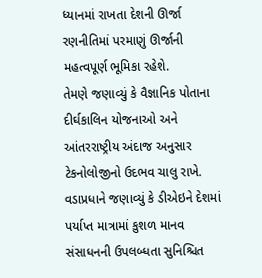ધ્યાનમાં રાખતા દેશની ઊર્જા રણનીતિમાં પરમાણું ઊર્જાની મહત્વપૂર્ણ ભૂમિકા રહેશે.
તેમણે જણાવ્યું કે વૈજ્ઞાનિક પોતાના દીર્ઘકાલિન યોજનાઓ અને આંતરરાષ્ટ્રીય અંદાજ અનુસાર ટેકનોલોજીનો ઉદભવ ચાલુ રાખે. વડાપ્રધાને જણાવ્યું કે ડીએઇને દેશમાં પર્યાપ્ત માત્રામાં કુશળ માનવ સંસાધનની ઉપલબ્ધતા સુનિશ્ચિત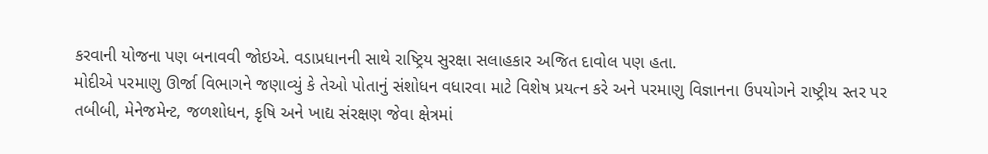કરવાની યોજના પણ બનાવવી જોઇએ. વડાપ્રધાનની સાથે રાષ્ટ્રિય સુરક્ષા સલાહકાર અજિત દાવોલ પણ હતા.
મોદીએ પરમાણુ ઊર્જા વિભાગને જણાવ્યું કે તેઓ પોતાનું સંશોધન વધારવા માટે વિશેષ પ્રયત્ન કરે અને પરમાણુ વિજ્ઞાનના ઉપયોગને રાષ્ટ્રીય સ્તર પર તબીબી, મેનેજમેન્ટ, જળશોધન, કૃષિ અને ખાદ્ય સંરક્ષણ જેવા ક્ષેત્રમાં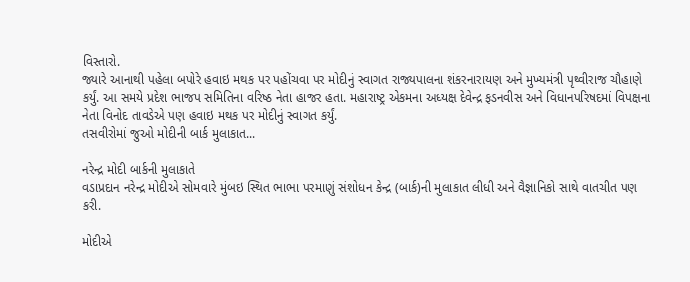વિસ્તારો.
જ્યારે આનાથી પહેલા બપોરે હવાઇ મથક પર પહોંચવા પર મોદીનું સ્વાગત રાજ્યપાલના શંકરનારાયણ અને મુખ્યમંત્રી પૃથ્વીરાજ ચૌહાણે કર્યું. આ સમયે પ્રદેશ ભાજપ સમિતિના વરિષ્ઠ નેતા હાજર હતા. મહારાષ્ટ્ર એકમના અધ્યક્ષ દેવેન્દ્ર ફડનવીસ અને વિધાનપરિષદમાં વિપક્ષના નેતા વિનોદ તાવડેએ પણ હવાઇ મથક પર મોદીનું સ્વાગત કર્યું.
તસવીરોમાં જુઓ મોદીની બાર્ક મુલાકાત...

નરેન્દ્ર મોદી બાર્કની મુલાકાતે
વડાપ્રદાન નરેન્દ્ર મોદીએ સોમવારે મુંબઇ સ્થિત ભાભા પરમાણું સંશોધન કેન્દ્ર (બાર્ક)ની મુલાકાત લીધી અને વૈજ્ઞાનિકો સાથે વાતચીત પણ કરી.

મોદીએ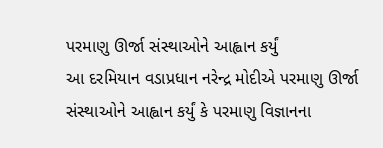પરમાણુ ઊર્જા સંસ્થાઓને આહ્વાન કર્યું
આ દરમિયાન વડાપ્રધાન નરેન્દ્ર મોદીએ પરમાણુ ઊર્જા સંસ્થાઓને આહ્વાન કર્યું કે પરમાણુ વિજ્ઞાનના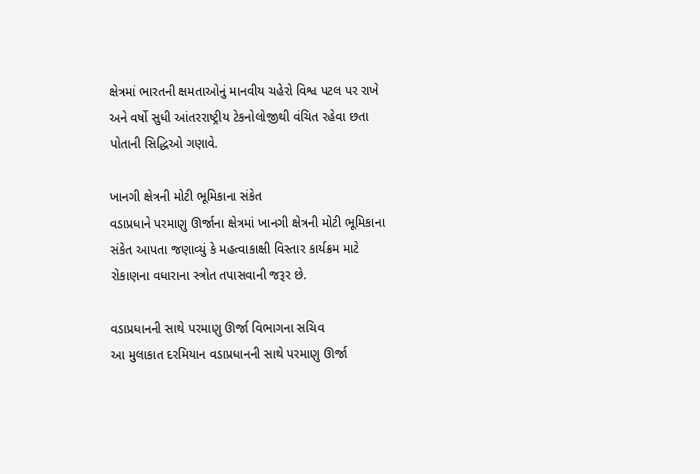ક્ષેત્રમાં ભારતની ક્ષમતાઓનું માનવીય ચહેરો વિશ્વ પટલ પર રાખે અને વર્ષો સુધી આંતરરાષ્ટ્રીય ટેકનોલોજીથી વંચિત રહેવા છતા પોતાની સિદ્ધિઓ ગણાવે.

ખાનગી ક્ષેત્રની મોટી ભૂમિકાના સંકેત
વડાપ્રધાને પરમાણુ ઊર્જાના ક્ષેત્રમાં ખાનગી ક્ષેત્રની મોટી ભૂમિકાના સંકેત આપતા જણાવ્યું કે મહત્વાકાક્ષી વિસ્તાર કાર્યક્રમ માટે રોકાણના વધારાના સ્ત્રોત તપાસવાની જરૂર છે.

વડાપ્રધાનની સાથે પરમાણુ ઊર્જા વિભાગના સચિવ
આ મુલાકાત દરમિયાન વડાપ્રધાનની સાથે પરમાણુ ઊર્જા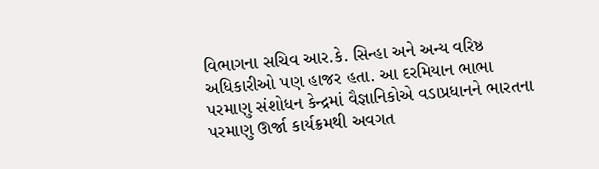વિભાગના સચિવ આર.કે. સિન્હા અને અન્ય વરિષ્ઠ અધિકારીઓ પણ હાજર હતા. આ દરમિયાન ભાભા પરમાણુ સંશોધન કેન્દ્રમાં વૈજ્ઞાનિકોએ વડાપ્રધાનને ભારતના પરમાણુ ઊર્જા કાર્યક્રમથી અવગત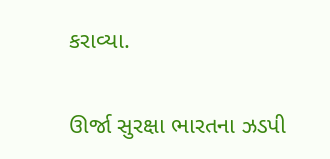કરાવ્યા.

ઊર્જા સુરક્ષા ભારતના ઝડપી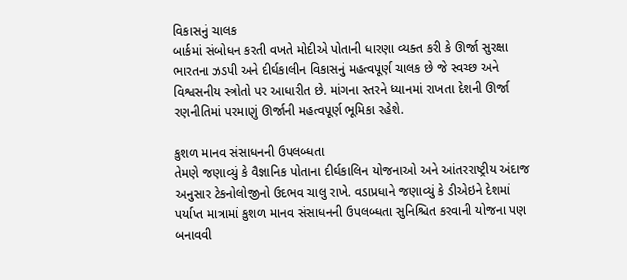વિકાસનું ચાલક
બાર્કમાં સંબોધન કરતી વખતે મોદીએ પોતાની ધારણા વ્યક્ત કરી કે ઊર્જા સુરક્ષા ભારતના ઝડપી અને દીર્ઘકાલીન વિકાસનું મહત્વપૂર્ણ ચાલક છે જે સ્વચ્છ અને વિશ્વસનીય સ્ત્રોતો પર આધારીત છે. માંગના સ્તરને ધ્યાનમાં રાખતા દેશની ઊર્જા રણનીતિમાં પરમાણું ઊર્જાની મહત્વપૂર્ણ ભૂમિકા રહેશે.

કુશળ માનવ સંસાધનની ઉપલબ્ધતા
તેમણે જણાવ્યું કે વૈજ્ઞાનિક પોતાના દીર્ઘકાલિન યોજનાઓ અને આંતરરાષ્ટ્રીય અંદાજ અનુસાર ટેકનોલોજીનો ઉદભવ ચાલુ રાખે. વડાપ્રધાને જણાવ્યું કે ડીએઇને દેશમાં પર્યાપ્ત માત્રામાં કુશળ માનવ સંસાધનની ઉપલબ્ધતા સુનિશ્ચિત કરવાની યોજના પણ બનાવવી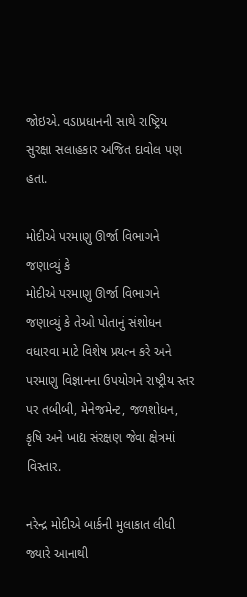જોઇએ. વડાપ્રધાનની સાથે રાષ્ટ્રિય સુરક્ષા સલાહકાર અજિત દાવોલ પણ હતા.

મોદીએ પરમાણુ ઊર્જા વિભાગને જણાવ્યું કે
મોદીએ પરમાણુ ઊર્જા વિભાગને જણાવ્યું કે તેઓ પોતાનું સંશોધન વધારવા માટે વિશેષ પ્રયત્ન કરે અને પરમાણુ વિજ્ઞાનના ઉપયોગને રાષ્ટ્રીય સ્તર પર તબીબી, મેનેજમેન્ટ, જળશોધન, કૃષિ અને ખાદ્ય સંરક્ષણ જેવા ક્ષેત્રમાં વિસ્તાર.

નરેન્દ્ર મોદીએ બાર્કની મુલાકાત લીધી
જ્યારે આનાથી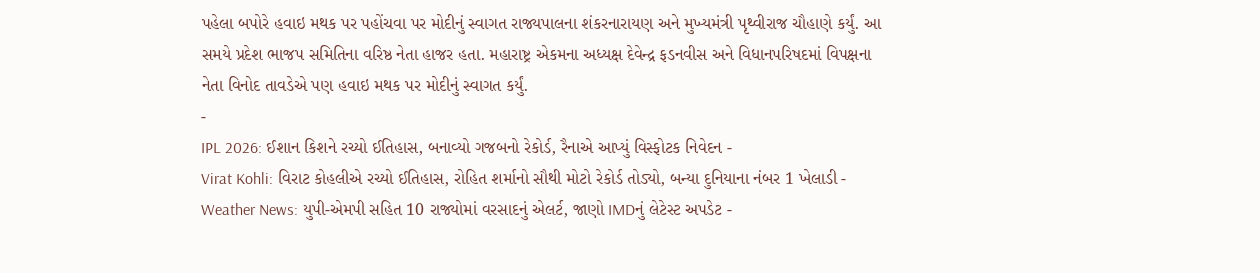પહેલા બપોરે હવાઇ મથક પર પહોંચવા પર મોદીનું સ્વાગત રાજ્યપાલના શંકરનારાયણ અને મુખ્યમંત્રી પૃથ્વીરાજ ચૌહાણે કર્યું. આ સમયે પ્રદેશ ભાજપ સમિતિના વરિષ્ઠ નેતા હાજર હતા. મહારાષ્ટ્ર એકમના અધ્યક્ષ દેવેન્દ્ર ફડનવીસ અને વિધાનપરિષદમાં વિપક્ષના નેતા વિનોદ તાવડેએ પણ હવાઇ મથક પર મોદીનું સ્વાગત કર્યું.
-
IPL 2026: ઈશાન કિશને રચ્યો ઈતિહાસ, બનાવ્યો ગજબનો રેકોર્ડ, રૈનાએ આપ્યું વિસ્ફોટક નિવેદન -
Virat Kohli: વિરાટ કોહલીએ રચ્યો ઈતિહાસ, રોહિત શર્માનો સૌથી મોટો રેકોર્ડ તોડ્યો, બન્યા દુનિયાના નંબર 1 ખેલાડી -
Weather News: યુપી-એમપી સહિત 10 રાજ્યોમાં વરસાદનું એલર્ટ, જાણો IMDનું લેટેસ્ટ અપડેટ -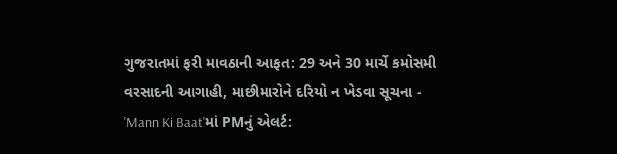ગુજરાતમાં ફરી માવઠાની આફત: 29 અને 30 માર્ચે કમોસમી વરસાદની આગાહી, માછીમારોને દરિયો ન ખેડવા સૂચના -
'Mann Ki Baat'માં PMનું એલર્ટ: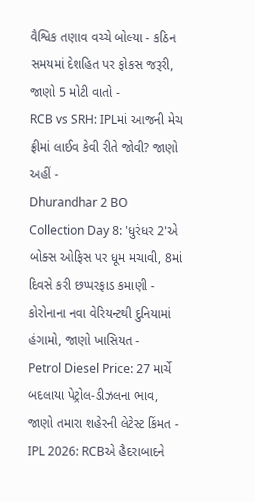વૈશ્વિક તણાવ વચ્ચે બોલ્યા - કઠિન સમયમાં દેશહિત પર ફોકસ જરૂરી, જાણો 5 મોટી વાતો -
RCB vs SRH: IPLમાં આજની મેચ ફ્રીમાં લાઈવ કેવી રીતે જોવી? જાણો અહીં -
Dhurandhar 2 BO Collection Day 8: 'ધુરંધર 2'એ બોક્સ ઓફિસ પર ધૂમ મચાવી, 8માં દિવસે કરી છપ્પરફાડ કમાણી -
કોરોનાના નવા વેરિયન્ટથી દુનિયામાં હંગામો, જાણો ખાસિયત -
Petrol Diesel Price: 27 માર્ચે બદલાયા પેટ્રોલ-ડીઝલના ભાવ, જાણો તમારા શહેરની લેટેસ્ટ કિંમત -
IPL 2026: RCBએ હૈદરાબાદને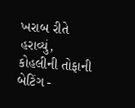ખરાબ રીતે હરાવ્યું, કોહલીની તોફાની બેટિંગ -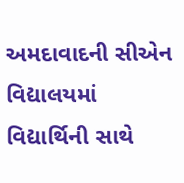અમદાવાદની સીએન વિદ્યાલયમાં વિદ્યાર્થિની સાથે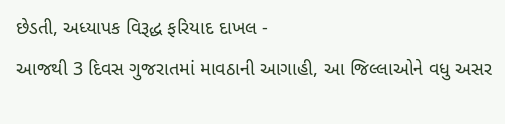છેડતી, અધ્યાપક વિરૂદ્ધ ફરિયાદ દાખલ -
આજથી 3 દિવસ ગુજરાતમાં માવઠાની આગાહી, આ જિલ્લાઓને વધુ અસર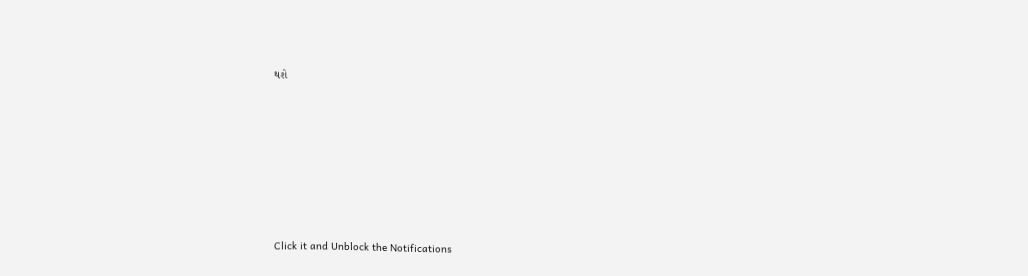થશે








Click it and Unblock the Notifications